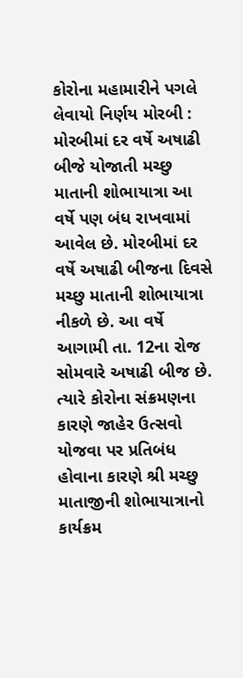કોરોના મહામારીને પગલે લેવાયો નિર્ણય મોરબી : મોરબીમાં દર વર્ષે અષાઢી બીજે યોજાતી મચ્છુ માતાની શોભાયાત્રા આ વર્ષે પણ બંધ રાખવામાં આવેલ છે. મોરબીમાં દર વર્ષે અષાઢી બીજના દિવસે મચ્છુ માતાની શોભાયાત્રા નીકળે છે. આ વર્ષે આગામી તા. 12ના રોજ સોમવારે અષાઢી બીજ છે. ત્યારે કોરોના સંક્રમણના કારણે જાહેર ઉત્સવો યોજવા પર પ્રતિબંધ હોવાના કારણે શ્રી મચ્છુ માતાજીની શોભાયાત્રાનો કાર્યક્રમ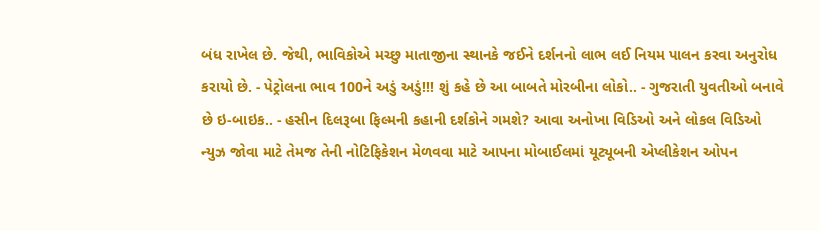બંધ રાખેલ છે. જેથી, ભાવિકોએ મચ્છુ માતાજીના સ્થાનકે જઈને દર્શનનો લાભ લઈ નિયમ પાલન કરવા અનુરોધ કરાયો છે. - પેટ્રોલના ભાવ 100ને અડું અડું!!! શું કહે છે આ બાબતે મોરબીના લોકો.. - ગુજરાતી યુવતીઓ બનાવે છે ઇ-બાઇક.. - હસીન દિલરૂબા ફિલ્મની કહાની દર્શકોને ગમશે? આવા અનોખા વિડિઓ અને લોકલ વિડિઓ ન્યુઝ જોવા માટે તેમજ તેની નોટિફિકેશન મેળવવા માટે આપના મોબાઈલમાં યૂટ્યૂબની એપ્લીકેશન ઓપન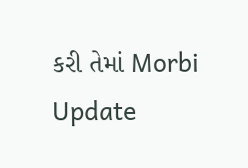કરી તેમાં Morbi Update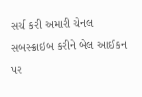સર્ચ કરી અમારી ચેનલ સબસ્ક્રાઇબ કરીને બેલ આઈકન પર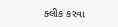ક્લીક કરવા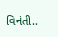વિનંતી..